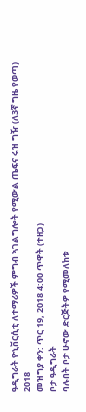ዓዲግራት ዮኒቨርሲቲ ለተማሪዎች ምግብ ኣገልግሎት የሚውል ጤፍና ሩዝ ግዥ (ለ3ኛ ግዜ የወጣ) 2018
መዝግያ ቀን: ጥር 19, 2018 4:00 ጥዋት (ተዘጋ)
ቦታ ዓዲግራት
ባሉበት ቦታ ሁኖው ድርጅትዎ የሚመለከቱ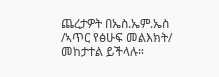ጨረታዎት በኤስ.ኤም.ኤስ /ኣጥር የፅሁፍ መልእክት/ መከታተል ይችላሉ።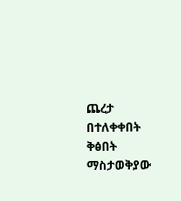ጨረታ በተለቀቀበት ቅፅበት ማስታወቅያው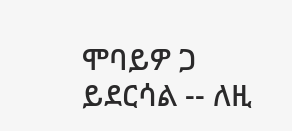ሞባይዎ ጋ ይደርሳል -- ለዚ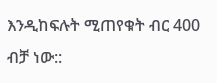እንዲከፍሉት ሚጠየቁት ብር 400 ብቻ ነው::